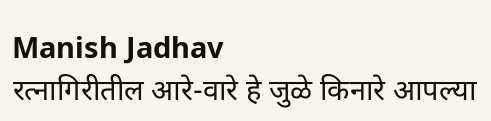Manish Jadhav
रत्नागिरीतील आरे-वारे हे जुळे किनारे आपल्या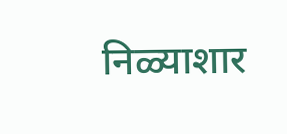निळ्याशार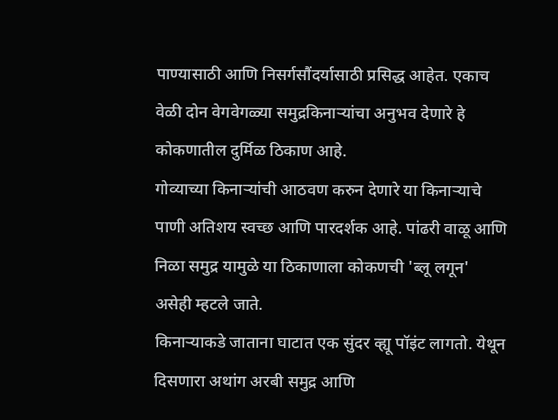पाण्यासाठी आणि निसर्गसौंदर्यासाठी प्रसिद्ध आहेत. एकाच वेळी दोन वेगवेगळ्या समुद्रकिनाऱ्यांचा अनुभव देणारे हे कोकणातील दुर्मिळ ठिकाण आहे.
गोव्याच्या किनाऱ्यांची आठवण करुन देणारे या किनाऱ्याचे पाणी अतिशय स्वच्छ आणि पारदर्शक आहे. पांढरी वाळू आणि निळा समुद्र यामुळे या ठिकाणाला कोकणची 'ब्लू लगून' असेही म्हटले जाते.
किनाऱ्याकडे जाताना घाटात एक सुंदर व्ह्यू पॉइंट लागतो. येथून दिसणारा अथांग अरबी समुद्र आणि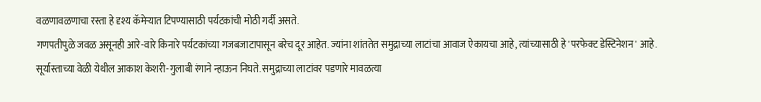वळणावळणाचा रस्ता हे दृश्य कॅमेऱ्यात टिपण्यासाठी पर्यटकांची मोठी गर्दी असते.
गणपतीपुळे जवळ असूनही आरे-वारे किनारे पर्यटकांच्या गजबजाटापासून बरेच दूर आहेत. ज्यांना शांततेत समुद्राच्या लाटांचा आवाज ऐकायचा आहे, त्यांच्यासाठी हे 'परफेक्ट डेस्टिनेशन' आहे.
सूर्यास्ताच्या वेळी येथील आकाश केशरी-गुलाबी रंगाने न्हाऊन निघते. समुद्राच्या लाटांवर पडणारे मावळत्या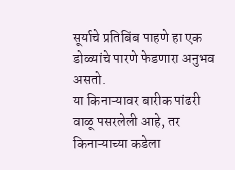सूर्याचे प्रतिबिंब पाहणे हा एक डोळ्यांचे पारणे फेडणारा अनुभव असतो.
या किनाऱ्यावर बारीक पांढरी वाळू पसरलेली आहे, तर किनाऱ्याच्या कडेला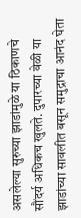असलेल्या सुरुच्या झाडांमुळे या ठिकाणचे सौंदर्य अधिकच खुलते. दुपारच्या वेळी या झाडांच्या सावलीत बसून समुद्राचा आनंद घेता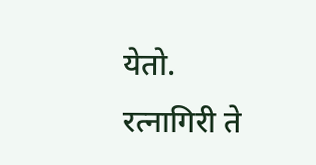येतो.
रत्नागिरी ते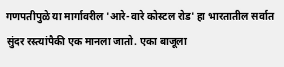गणपतीपुळे या मार्गावरील 'आरे-वारे कोस्टल रोड' हा भारतातील सर्वात सुंदर रस्त्यांपैकी एक मानला जातो. एका बाजूला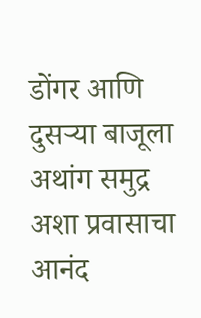डोंगर आणि दुसऱ्या बाजूला अथांग समुद्र अशा प्रवासाचा आनंद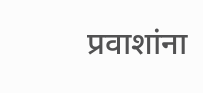प्रवाशांना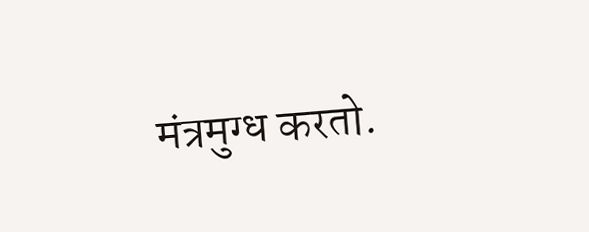मंत्रमुग्ध करतो.